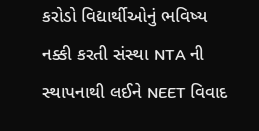કરોડો વિદ્યાર્થીઓનું ભવિષ્ય નક્કી કરતી સંસ્થા NTA ની સ્થાપનાથી લઈને NEET વિવાદ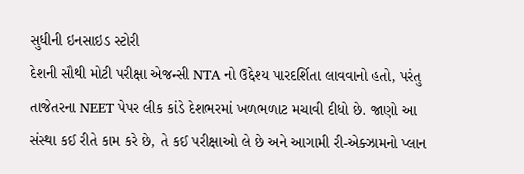સુધીની ઇનસાઇડ સ્ટોરી
દેશની સૌથી મોટી પરીક્ષા એજન્સી NTA નો ઉદ્દેશ્ય પારદર્શિતા લાવવાનો હતો, પરંતુ તાજેતરના NEET પેપર લીક કાંડે દેશભરમાં ખળભળાટ મચાવી દીધો છે. જાણો આ સંસ્થા કઈ રીતે કામ કરે છે, તે કઈ પરીક્ષાઓ લે છે અને આગામી રી-એક્ઝામનો પ્લાન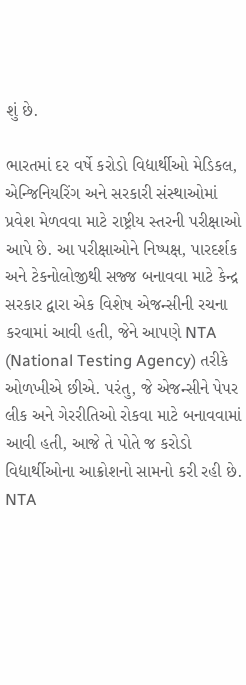શું છે.

ભારતમાં દર વર્ષે કરોડો વિદ્યાર્થીઓ મેડિકલ, એન્જિનિયરિંગ અને સરકારી સંસ્થાઓમાં પ્રવેશ મેળવવા માટે રાષ્ટ્રીય સ્તરની પરીક્ષાઓ આપે છે. આ પરીક્ષાઓને નિષ્પક્ષ, પારદર્શક અને ટેકનોલોજીથી સજ્જ બનાવવા માટે કેન્દ્ર સરકાર દ્વારા એક વિશેષ એજન્સીની રચના કરવામાં આવી હતી, જેને આપણે NTA (National Testing Agency) તરીકે ઓળખીએ છીએ. પરંતુ, જે એજન્સીને પેપર લીક અને ગેરરીતિઓ રોકવા માટે બનાવવામાં આવી હતી, આજે તે પોતે જ કરોડો વિદ્યાર્થીઓના આક્રોશનો સામનો કરી રહી છે.
NTA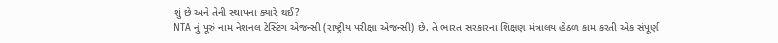શું છે અને તેની સ્થાપના ક્યારે થઈ?
NTA નું પૂરું નામ નેશનલ ટેસ્ટિંગ એજન્સી (રાષ્ટ્રીય પરીક્ષા એજન્સી) છે. તે ભારત સરકારના શિક્ષણ મંત્રાલય હેઠળ કામ કરતી એક સંપૂર્ણ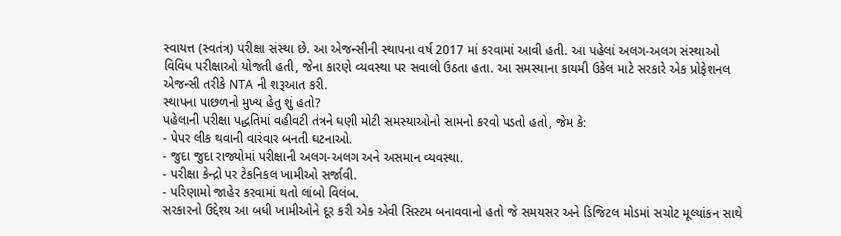સ્વાયત્ત (સ્વતંત્ર) પરીક્ષા સંસ્થા છે. આ એજન્સીની સ્થાપના વર્ષ 2017 માં કરવામાં આવી હતી. આ પહેલાં અલગ-અલગ સંસ્થાઓ વિવિધ પરીક્ષાઓ યોજતી હતી, જેના કારણે વ્યવસ્થા પર સવાલો ઉઠતા હતા. આ સમસ્યાના કાયમી ઉકેલ માટે સરકારે એક પ્રોફેશનલ એજન્સી તરીકે NTA ની શરૂઆત કરી.
સ્થાપના પાછળનો મુખ્ય હેતુ શું હતો?
પહેલાની પરીક્ષા પદ્ધતિમાં વહીવટી તંત્રને ઘણી મોટી સમસ્યાઓનો સામનો કરવો પડતો હતો, જેમ કે:
- પેપર લીક થવાની વારંવાર બનતી ઘટનાઓ.
- જુદા જુદા રાજ્યોમાં પરીક્ષાની અલગ-અલગ અને અસમાન વ્યવસ્થા.
- પરીક્ષા કેન્દ્રો પર ટેકનિકલ ખામીઓ સર્જાવી.
- પરિણામો જાહેર કરવામાં થતો લાંબો વિલંબ.
સરકારનો ઉદ્દેશ્ય આ બધી ખામીઓને દૂર કરી એક એવી સિસ્ટમ બનાવવાનો હતો જે સમયસર અને ડિજિટલ મોડમાં સચોટ મૂલ્યાંકન સાથે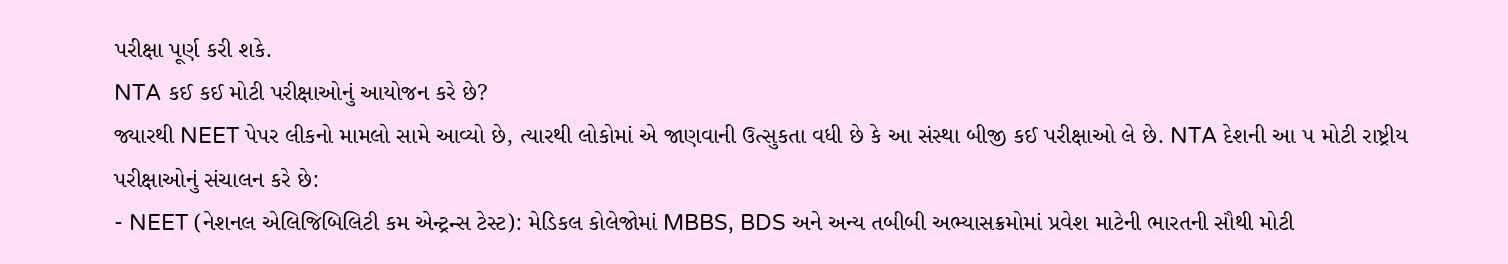પરીક્ષા પૂર્ણ કરી શકે.
NTA કઈ કઈ મોટી પરીક્ષાઓનું આયોજન કરે છે?
જ્યારથી NEET પેપર લીકનો મામલો સામે આવ્યો છે, ત્યારથી લોકોમાં એ જાણવાની ઉત્સુકતા વધી છે કે આ સંસ્થા બીજી કઈ પરીક્ષાઓ લે છે. NTA દેશની આ ૫ મોટી રાષ્ટ્રીય પરીક્ષાઓનું સંચાલન કરે છે:
- NEET (નેશનલ એલિજિબિલિટી કમ એન્ટ્રન્સ ટેસ્ટ): મેડિકલ કોલેજોમાં MBBS, BDS અને અન્ય તબીબી અભ્યાસક્રમોમાં પ્રવેશ માટેની ભારતની સૌથી મોટી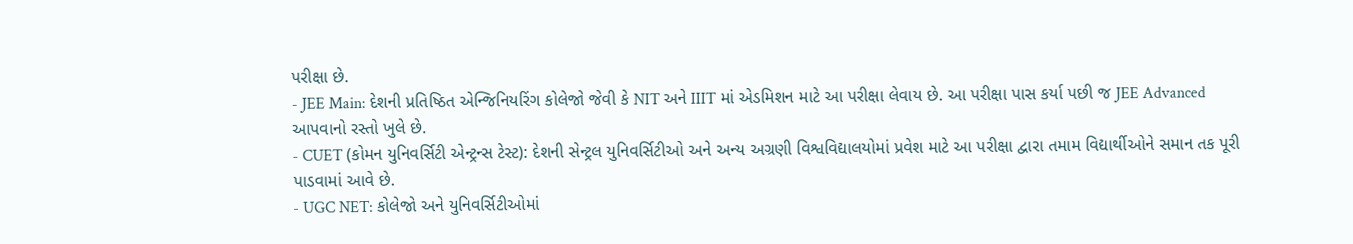પરીક્ષા છે.
- JEE Main: દેશની પ્રતિષ્ઠિત એન્જિનિયરિંગ કોલેજો જેવી કે NIT અને IIIT માં એડમિશન માટે આ પરીક્ષા લેવાય છે. આ પરીક્ષા પાસ કર્યા પછી જ JEE Advanced આપવાનો રસ્તો ખુલે છે.
- CUET (કોમન યુનિવર્સિટી એન્ટ્રન્સ ટેસ્ટ): દેશની સેન્ટ્રલ યુનિવર્સિટીઓ અને અન્ય અગ્રણી વિશ્વવિદ્યાલયોમાં પ્રવેશ માટે આ પરીક્ષા દ્વારા તમામ વિદ્યાર્થીઓને સમાન તક પૂરી પાડવામાં આવે છે.
- UGC NET: કોલેજો અને યુનિવર્સિટીઓમાં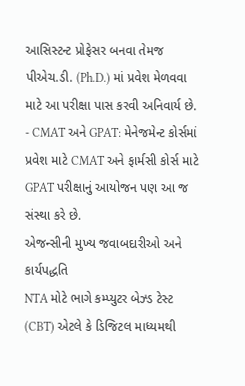આસિસ્ટન્ટ પ્રોફેસર બનવા તેમજ પીએચ.ડી. (Ph.D.) માં પ્રવેશ મેળવવા માટે આ પરીક્ષા પાસ કરવી અનિવાર્ય છે.
- CMAT અને GPAT: મેનેજમેન્ટ કોર્સમાં પ્રવેશ માટે CMAT અને ફાર્મસી કોર્સ માટે GPAT પરીક્ષાનું આયોજન પણ આ જ સંસ્થા કરે છે.
એજન્સીની મુખ્ય જવાબદારીઓ અને કાર્યપદ્ધતિ
NTA મોટે ભાગે કમ્પ્યુટર બેઝ્ડ ટેસ્ટ (CBT) એટલે કે ડિજિટલ માધ્યમથી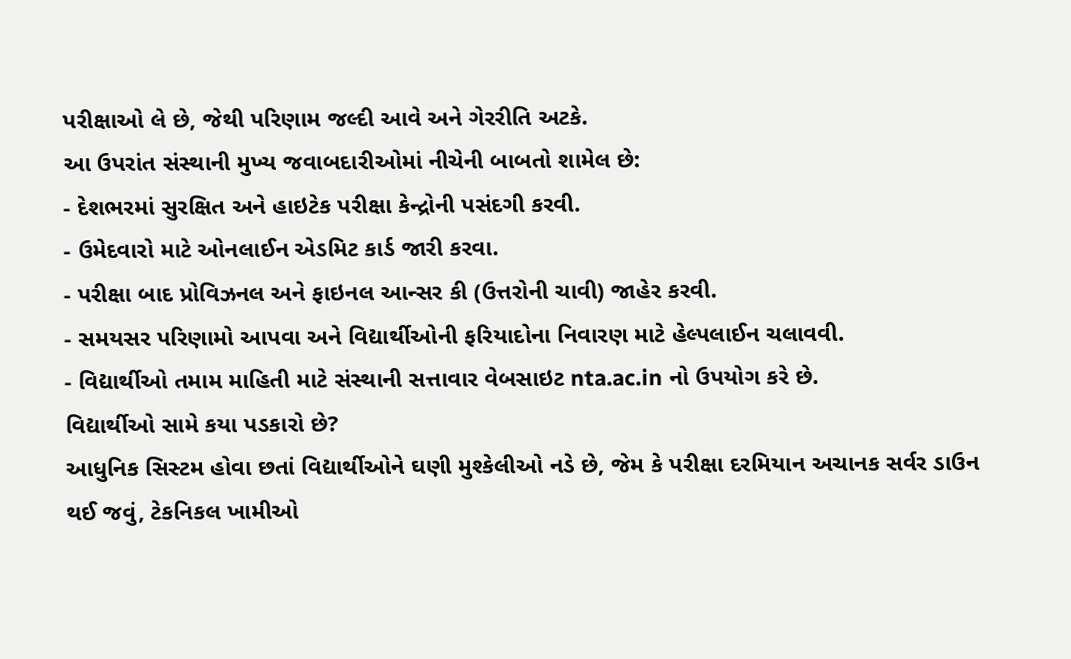પરીક્ષાઓ લે છે, જેથી પરિણામ જલ્દી આવે અને ગેરરીતિ અટકે.
આ ઉપરાંત સંસ્થાની મુખ્ય જવાબદારીઓમાં નીચેની બાબતો શામેલ છે:
- દેશભરમાં સુરક્ષિત અને હાઇટેક પરીક્ષા કેન્દ્રોની પસંદગી કરવી.
- ઉમેદવારો માટે ઓનલાઈન એડમિટ કાર્ડ જારી કરવા.
- પરીક્ષા બાદ પ્રોવિઝનલ અને ફાઇનલ આન્સર કી (ઉત્તરોની ચાવી) જાહેર કરવી.
- સમયસર પરિણામો આપવા અને વિદ્યાર્થીઓની ફરિયાદોના નિવારણ માટે હેલ્પલાઈન ચલાવવી.
- વિદ્યાર્થીઓ તમામ માહિતી માટે સંસ્થાની સત્તાવાર વેબસાઇટ nta.ac.in નો ઉપયોગ કરે છે.
વિદ્યાર્થીઓ સામે કયા પડકારો છે?
આધુનિક સિસ્ટમ હોવા છતાં વિદ્યાર્થીઓને ઘણી મુશ્કેલીઓ નડે છે, જેમ કે પરીક્ષા દરમિયાન અચાનક સર્વર ડાઉન થઈ જવું, ટેકનિકલ ખામીઓ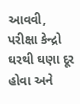આવવી, પરીક્ષા કેન્દ્રો ઘરથી ઘણા દૂર હોવા અને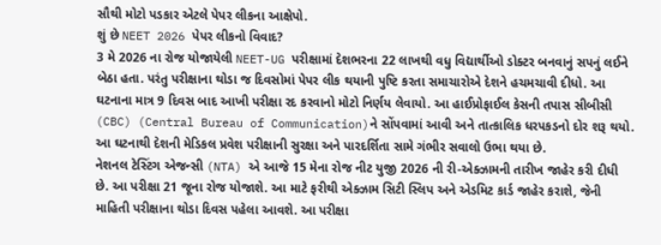સૌથી મોટો પડકાર એટલે પેપર લીકના આક્ષેપો.
શું છે NEET 2026 પેપર લીકનો વિવાદ?
3 મે 2026 ના રોજ યોજાયેલી NEET-UG પરીક્ષામાં દેશભરના 22 લાખથી વધુ વિદ્યાર્થીઓ ડોક્ટર બનવાનું સપનું લઈને બેઠા હતા. પરંતુ પરીક્ષાના થોડા જ દિવસોમાં પેપર લીક થયાની પુષ્ટિ કરતા સમાચારોએ દેશને હચમચાવી દીધો. આ ઘટનાના માત્ર 9 દિવસ બાદ આખી પરીક્ષા રદ કરવાનો મોટો નિર્ણય લેવાયો. આ હાઈપ્રોફાઈલ કેસની તપાસ સીબીસી (CBC) (Central Bureau of Communication)ને સોંપવામાં આવી અને તાત્કાલિક ધરપકડનો દોર શરૂ થયો. આ ઘટનાથી દેશની મેડિકલ પ્રવેશ પરીક્ષાની સુરક્ષા અને પારદર્શિતા સામે ગંભીર સવાલો ઉભા થયા છે.
નેશનલ ટેસ્ટિંગ એજન્સી (NTA) એ આજે 15 મેના રોજ નીટ યુજી 2026 ની રી-એક્ઝામની તારીખ જાહેર કરી દીધી છે. આ પરીક્ષા 21 જૂના રોજ યોજાશે. આ માટે ફરીથી એક્ઝામ સિટી સ્લિપ અને એડમિટ કાર્ડ જાહેર કરાશે, જેની માહિતી પરીક્ષાના થોડા દિવસ પહેલા આવશે. આ પરીક્ષા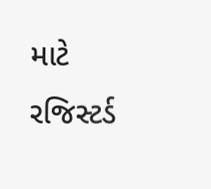માટે રજિસ્ટર્ડ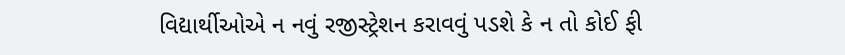વિદ્યાર્થીઓએ ન નવું રજીસ્ટ્રેશન કરાવવું પડશે કે ન તો કોઈ ફી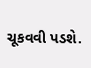ચૂકવવી પડશે.